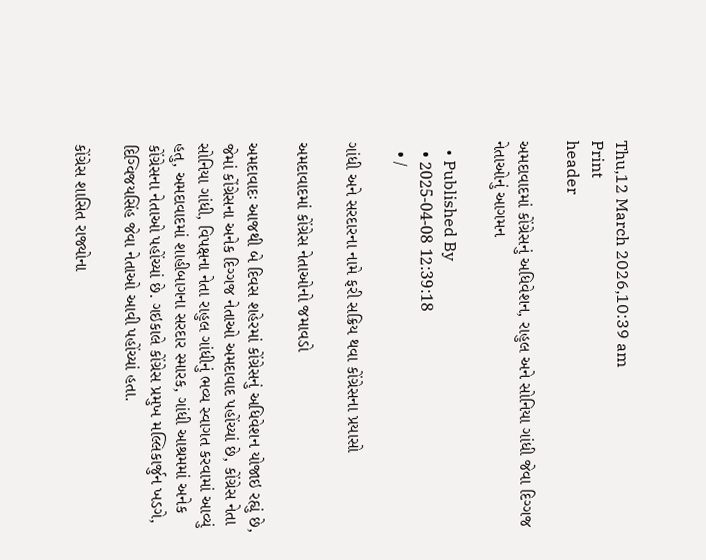Thu,12 March 2026,10:39 am
Print
header

અમદાવાદમાં કોંગ્રેસનું અધિવેશન, રાહુલ અને સોનિયા ગાંધી જેવા દિગ્ગજ નેતાઓનું આગમન

  • Published By
  • 2025-04-08 12:39:18
  • /

ગાંધી અને સરદારના નામે ફરી સક્રિય થવા કોંગ્રેસના પ્રયાસો

અમદાવાદમાં કોંગ્રેસ નેતાઓનો જમાવડો

અમદાવાદઃ આજથી બે દિવસ શહેરમાં કોંગ્રેસનું અધિવેશન યોજાઇ રહ્યું છે, જેમાં કોંગ્રેસના અનેક દિગ્ગજ નેતાઓ અમદાવાદ પહોંચ્યાં છે, કોંગ્રેસ નેતા સોનિયા ગાંધી, વિપક્ષના નેતા રાહુલ ગાંધીનું ભવ્ય સ્વાગત કરવામાં આવ્યું હતુ, અમદાવાદમાં શાહીબાગના સરદાર સ્મારક, ગાંધી આશ્રમમાં અનેક કોંગ્રેસના નેતાઓ પહોંચ્યાં છે. ગઇકાલે કોંગ્રેસ પ્રમુખ મલ્લિકાર્જુન ખડગે, દિગ્વિજયસિંહ જેવા નેતાઓ આવી પહોંચ્યાં હતા.

કોંગ્રેસ શાસિત રાજ્યોના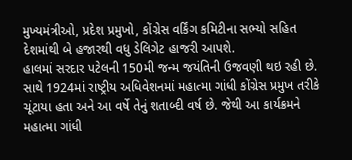મુખ્યમંત્રીઓ, પ્રદેશ પ્રમુખો, કોંગ્રેસ વર્કિંગ કમિટીના સભ્યો સહિત દેશમાંથી બે હજારથી વધુ ડેલિગેટ હાજરી આપશે.
હાલમાં સરદાર પટેલની 150મી જન્મ જયંતિની ઉજવણી થઇ રહી છે. સાથે 1924માં રાષ્ટ્રીય અધિવેશનમાં મહાત્મા ગાંધી કોંગ્રેસ પ્રમુખ તરીકે ચૂંટાયા હતા અને આ વર્ષે તેનું શતાબ્દી વર્ષ છે. જેથી આ કાર્યક્રમને મહાત્મા ગાંધી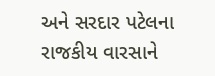અને સરદાર પટેલના રાજકીય વારસાને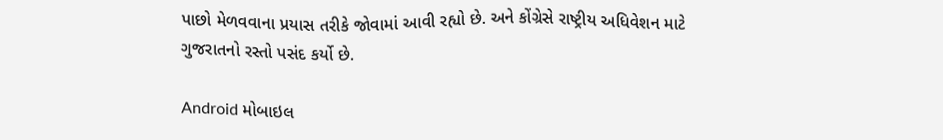પાછો મેળવવાના પ્રયાસ તરીકે જોવામાં આવી રહ્યો છે. અને કોંગ્રેસે રાષ્ટ્રીય અધિવેશન માટે ગુજરાતનો રસ્તો પસંદ કર્યો છે.

Android મોબાઇલ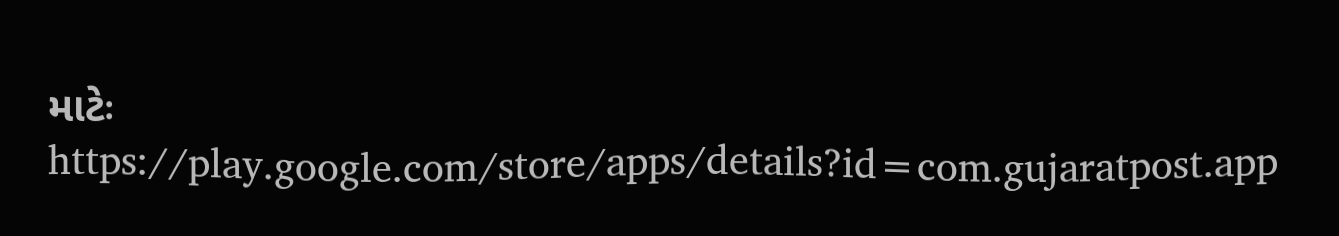માટેઃ https://play.google.com/store/apps/details?id=com.gujaratpost.app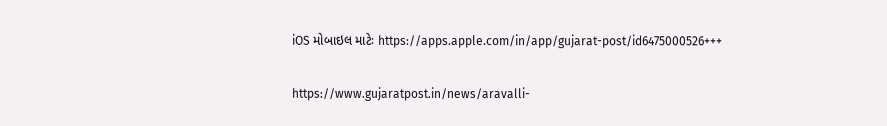iOS મોબાઇલ માટેઃ https://apps.apple.com/in/app/gujarat-post/id6475000526+++

https://www.gujaratpost.in/news/aravalli-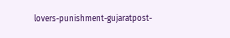lovers-punishment-gujaratpost-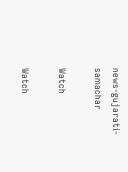news-gujarati-samachar

Watch

Watch